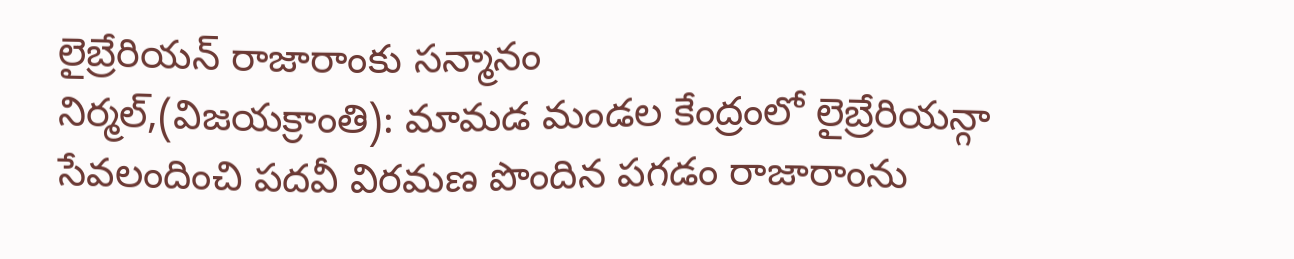లైబ్రేరియన్ రాజారాంకు సన్మానం
నిర్మల్,(విజయక్రాంతి): మామడ మండల కేంద్రంలో లైబ్రేరియన్గా సేవలందించి పదవీ విరమణ పొందిన పగడం రాజారాంను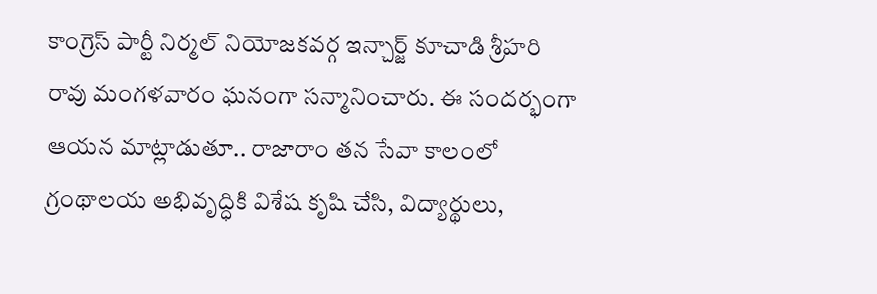కాంగ్రెస్ పార్టీ నిర్మల్ నియోజకవర్గ ఇన్చార్జ్ కూచాడి శ్రీహరి రావు మంగళవారం ఘనంగా సన్మానించారు. ఈ సందర్భంగా ఆయన మాట్లాడుతూ.. రాజారాం తన సేవా కాలంలో గ్రంథాలయ అభివృద్ధికి విశేష కృషి చేసి, విద్యార్థులు,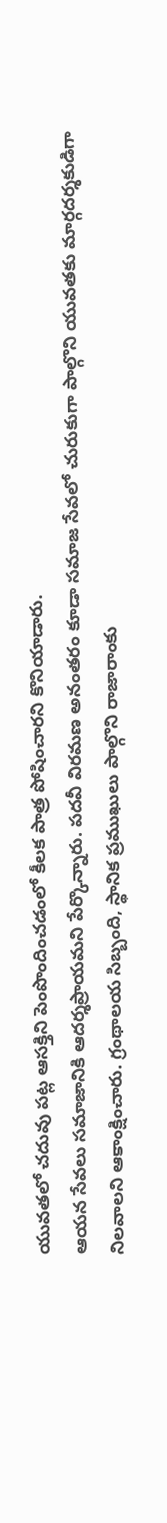యువతలో చదువు పట్ల ఆసక్తిని పెంపొందించడంలో కీలక పాత్ర పోషించారని కొనియాడారు.
ఆయన సేవలు సమాజానికి ఆదర్శప్రాయమని పేర్కొన్నారు. పదవీ విరమణ అనంతరం కూడా సమాజ సేవలో చురుకుగా పాల్గొని యువతకు మార్గదర్శకుడిగా నిలవాలని ఆకాంక్షించారు. గ్రంథాలయ సిబ్బంది, స్థానిక ప్రముఖులు పాల్గొని రాజారాంకు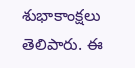శుభాకాంక్షలు తెలిపారు. ఈ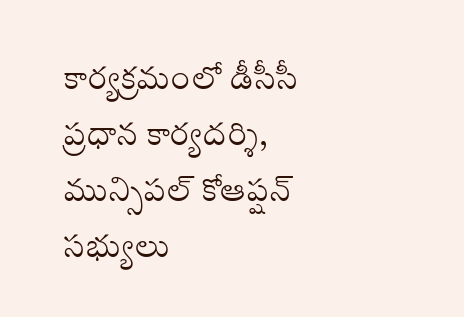కార్యక్రమంలో డీసీసీ ప్రధాన కార్యదర్శి, మున్సిపల్ కోఆప్షన్ సభ్యులు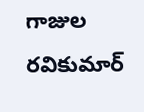గాజుల రవికుమార్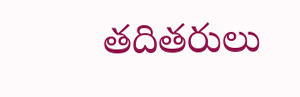తదితరులు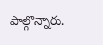పాల్గొన్నారు.